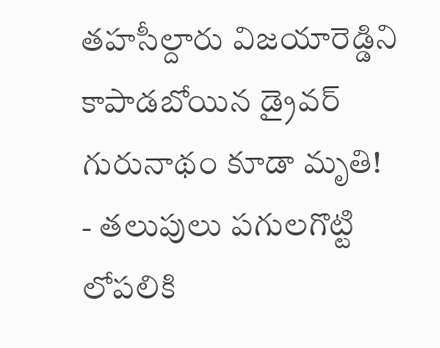తహసీల్దారు విజయారెడ్డిని కాపాడబోయిన డ్రైవర్ గురునాథం కూడా మృతి!
- తలుపులు పగులగొట్టి లోపలికి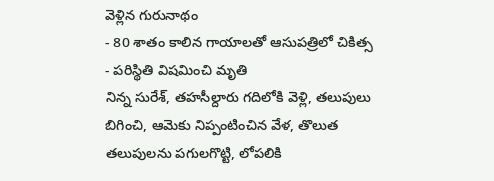వెళ్లిన గురునాథం
- 80 శాతం కాలిన గాయాలతో ఆసుపత్రిలో చికిత్స
- పరిస్థితి విషమించి మృతి
నిన్న సురేశ్, తహసీల్దారు గదిలోకి వెళ్లి, తలుపులు బిగించి, ఆమెకు నిప్పంటించిన వేళ, తొలుత తలుపులను పగులగొట్టి, లోపలికి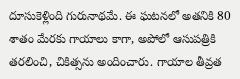దూసుకెళ్లింది గురునాథమే. ఈ ఘటనలో అతనికి 80 శాతం మేరకు గాయాలు కాగా, అపోలో ఆసుపత్రికి తరలించి, చికిత్సను అందించారు. గాయాల తీవ్రత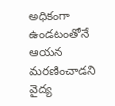అధికంగా ఉండటంతోనే ఆయన మరణించాడని వైద్య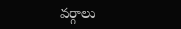వర్గాలు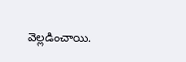వెల్లడించాయి.